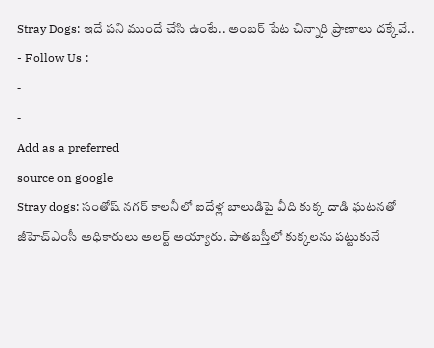Stray Dogs: ఇదే పని ముందే చేసి ఉంటే.. అంబర్ పేట చిన్నారి ప్రాణాలు దక్కేవే..
- Follow Us :
-
-
Add as a preferred
source on google
Stray dogs: సంతోష్ నగర్ కాలనీలో ఐదేళ్ల బాలుడిపై వీది కుక్క దాడి ఘటనతో జీహెచ్ఎంసీ అధికారులు అలర్ట్ అయ్యారు. పాతబస్తీలో కుక్కలను పట్టుకునే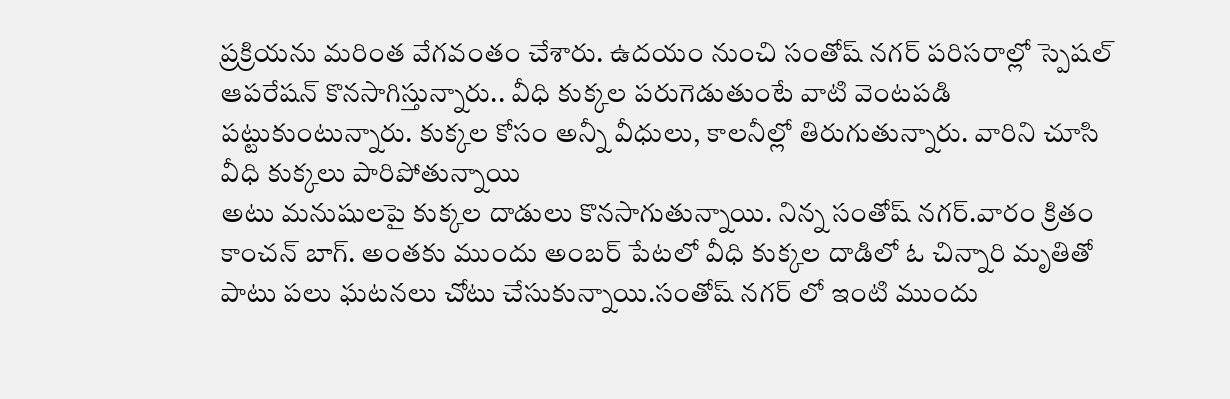ప్రక్రియను మరింత వేగవంతం చేశారు. ఉదయం నుంచి సంతోష్ నగర్ పరిసరాల్లో స్పెషల్ ఆపరేషన్ కొనసాగిస్తున్నారు.. వీధి కుక్కల పరుగెడుతుంటే వాటి వెంటపడి పట్టుకుంటున్నారు. కుక్కల కోసం అన్నీ వీధులు, కాలనీల్లో తిరుగుతున్నారు. వారిని చూసి వీధి కుక్కలు పారిపోతున్నాయి
అటు మనుషులపై కుక్కల దాడులు కొనసాగుతున్నాయి. నిన్న సంతోష్ నగర్.వారం క్రితం కాంచన్ బాగ్. అంతకు ముందు అంబర్ పేటలో వీధి కుక్కల దాడిలో ఓ చిన్నారి మృతితో పాటు పలు ఘటనలు చోటు చేసుకున్నాయి.సంతోష్ నగర్ లో ఇంటి ముందు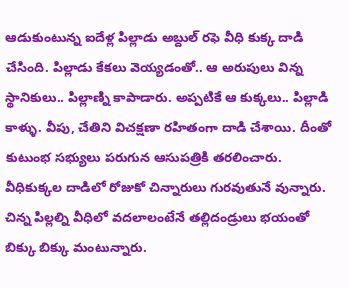ఆడుకుంటున్న ఐదేళ్ల పిల్లాడు అబ్దుల్ రఫె వీధి కుక్క దాడి చేసింది. పిల్లాడు కేకలు వెయ్యడంతో.. ఆ అరుపులు విన్న స్థానికులు.. పిల్లాణ్ని కాపాడారు. అప్పటికే ఆ కుక్కలు.. పిల్లాడి కాళ్ళు. వీపు, చేతిని విచక్షణా రహితంగా దాడి చేశాయి. దీంతో కుటుంభ సభ్యులు పరుగున ఆసుపత్రికి తరలించారు. వీధికుక్కల దాడిలో రోజుకో చిన్నారులు గురవుతునే వున్నారు. చిన్న పిల్లల్ని వీధిలో వదలాలంటేనే తల్లిదండ్రులు భయంతో బిక్కు బిక్కు మంటున్నారు.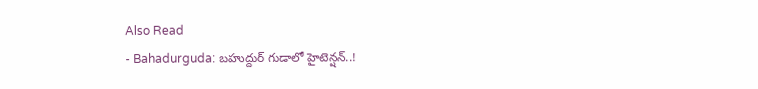Also Read
- Bahadurguda: బహుద్దుర్ గుడాలో హైటెన్షన్..!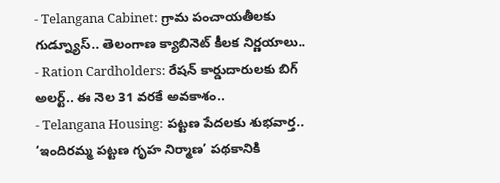- Telangana Cabinet: గ్రామ పంచాయతీలకు గుడ్న్యూస్.. తెలంగాణ క్యాబినెట్ కీలక నిర్ణయాలు..
- Ration Cardholders: రేషన్ కార్డుదారులకు బిగ్ అలర్ట్.. ఈ నెల 31 వరకే అవకాశం..
- Telangana Housing: పట్టణ పేదలకు శుభవార్త.. ‘ఇందిరమ్మ పట్టణ గృహ నిర్మాణ’ పథకానికి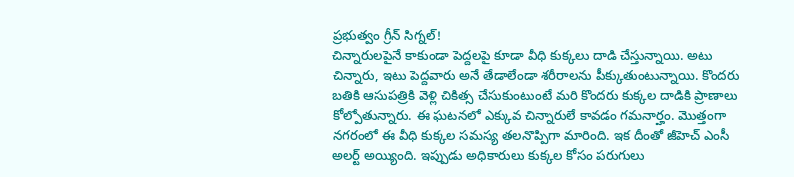ప్రభుత్వం గ్రీన్ సిగ్నల్!
చిన్నారులపైనే కాకుండా పెద్దలపై కూడా వీధి కుక్కలు దాడి చేస్తున్నాయి. అటు చిన్నారు, ఇటు పెద్దవారు అనే తేడాలేండా శరీరాలను పీక్కుతుంటున్నాయి. కొందరు బతికి ఆసుపత్రికి వెళ్లి చికిత్స చేసుకుంటుంటే మరి కొందరు కుక్కల దాడికి ప్రాణాలు కోల్పోతున్నారు. ఈ ఘటనలో ఎక్కువ చిన్నారులే కావడం గమనార్హం. మొత్తంగా నగరంలో ఈ వీధి కుక్కల సమస్య తలనొప్పిగా మారింది. ఇక దీంతో జీహెచ్ ఎంసీ అలర్ట్ అయ్యింది. ఇప్పుడు అధికారులు కుక్కల కోసం పరుగులు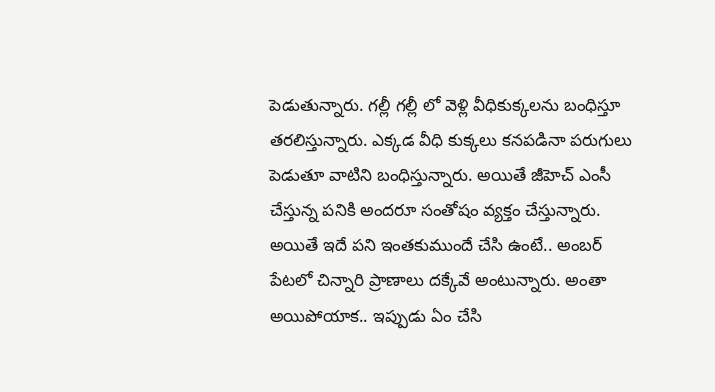పెడుతున్నారు. గల్లీ గల్లీ లో వెళ్లి వీధికుక్కలను బంధిస్తూ తరలిస్తున్నారు. ఎక్కడ వీధి కుక్కలు కనపడినా పరుగులు పెడుతూ వాటిని బంధిస్తున్నారు. అయితే జీహెచ్ ఎంసీ చేస్తున్న పనికి అందరూ సంతోషం వ్యక్తం చేస్తున్నారు. అయితే ఇదే పని ఇంతకుముందే చేసి ఉంటే.. అంబర్ పేటలో చిన్నారి ప్రాణాలు దక్కేవే అంటున్నారు. అంతా అయిపోయాక.. ఇప్పుడు ఏం చేసి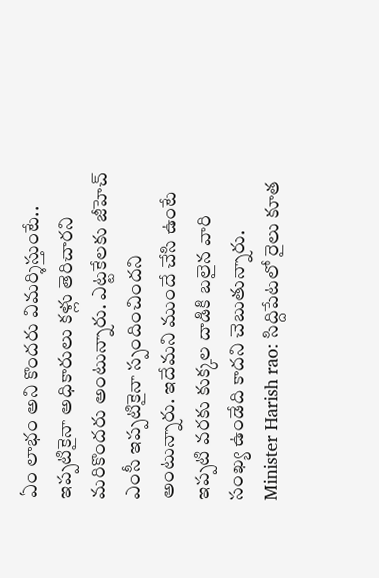ఏం లాభం అని కొందరు విమర్శిస్తుంటే.. ఇప్పటికైనా అధికారులు కళ్లు తెరిచారని మరికొందరు అంటున్నారు. ఎట్టకేలకు జీహెచ్ ఎంసీ ఇప్పటికైనా స్పందించిందని అంటున్నారు. ఇదేమని ముందే చేసి ఉంటే ఇప్పటి వరకు కుక్కల దాడికి బలైన వారి సంఖ్య ఉండేది కాదని చెబుతున్నారు.
Minister Harish rao: సిద్దిపేటలో రైలు కూత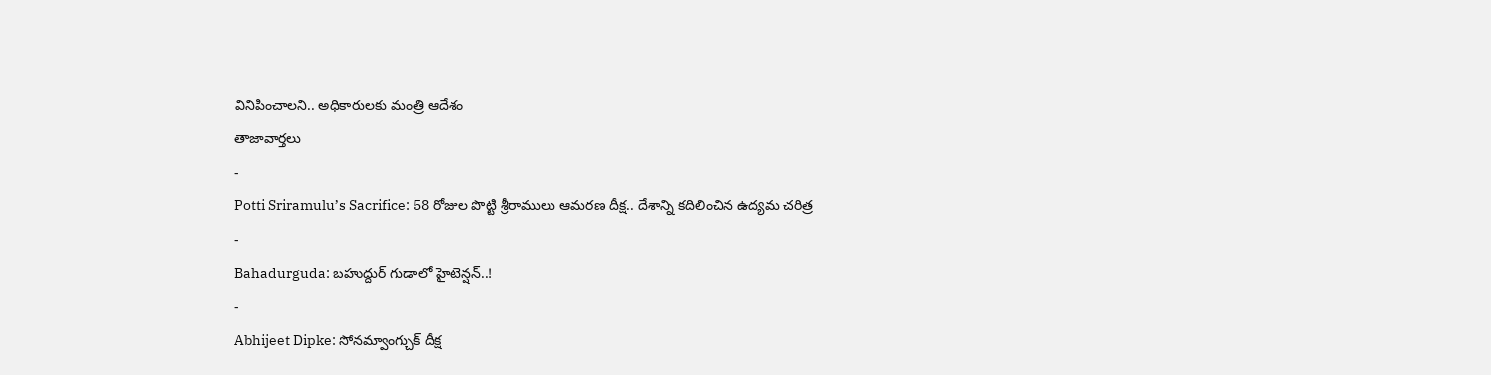వినిపించాలని.. అధికారులకు మంత్రి ఆదేశం
తాజావార్తలు
-
Potti Sriramulu’s Sacrifice: 58 రోజుల పొట్టి శ్రీరాములు ఆమరణ దీక్ష.. దేశాన్ని కదిలించిన ఉద్యమ చరిత్ర
-
Bahadurguda: బహుద్దుర్ గుడాలో హైటెన్షన్..!
-
Abhijeet Dipke: సోనమ్వాంగ్చుక్ దీక్ష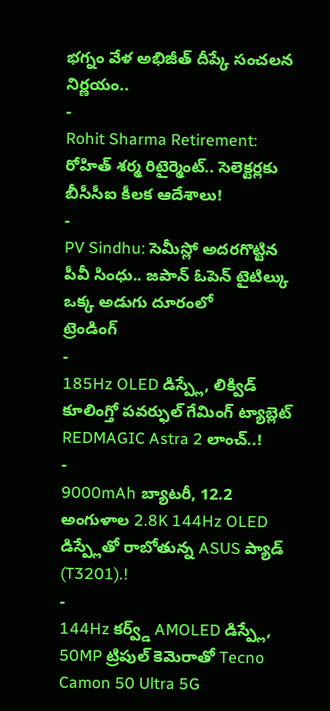భగ్నం వేళ అభిజీత్ దీప్కే సంచలన నిర్ణయం..
-
Rohit Sharma Retirement: రోహిత్ శర్మ రిటైర్మెంట్.. సెలెక్టర్లకు బీసీసీఐ కీలక ఆదేశాలు!
-
PV Sindhu: సెమీస్లో అదరగొట్టిన పీవీ సింధు.. జపాన్ ఓపెన్ టైటిల్కు ఒక్క అడుగు దూరంలో
ట్రెండింగ్
-
185Hz OLED డిస్ప్లే, లిక్విడ్ కూలింగ్తో పవర్ఫుల్ గేమింగ్ ట్యాబ్లెట్ REDMAGIC Astra 2 లాంచ్..!
-
9000mAh బ్యాటరీ, 12.2 అంగుళాల 2.8K 144Hz OLED డిస్ప్లేతో రాబోతున్న ASUS ప్యాడ్ (T3201).!
-
144Hz కర్వ్డ్ AMOLED డిస్ప్లే, 50MP ట్రిపుల్ కెమెరాతో Tecno Camon 50 Ultra 5G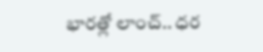భారత్లో లాంచ్.. ధర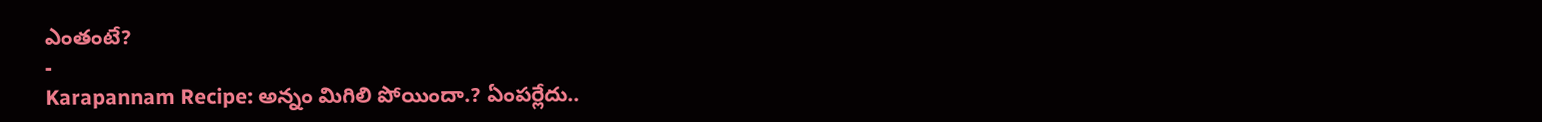ఎంతంటే?
-
Karapannam Recipe: అన్నం మిగిలి పోయిందా.? ఏంపర్లేదు..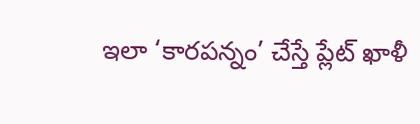ఇలా ‘కారపన్నం’ చేస్తే ప్లేట్ ఖాళీ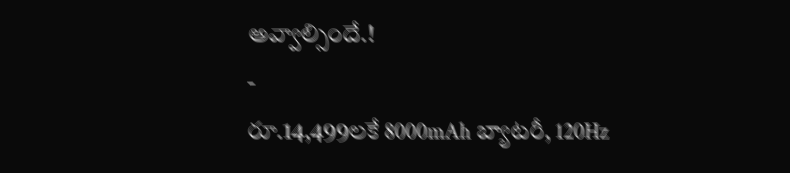అవ్వాల్సిందే.!
-
రూ.14,499లకే 8000mAh బ్యాటరీ, 120Hz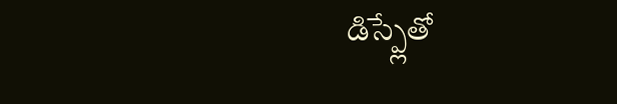డిస్ప్లేతో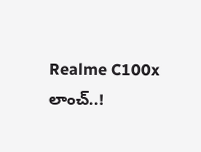Realme C100x లాంచ్..!